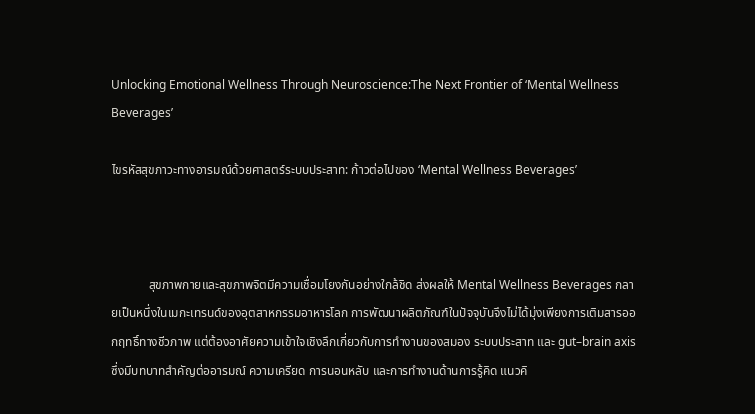Unlocking Emotional Wellness Through Neuroscience:The Next Frontier of ‘Mental Wellness Beverages’

ไขรหัสสุขภาวะทางอารมณ์ด้วยศาสตร์ระบบประสาท: ก้าวต่อไปของ ‘Mental Wellness Beverages’



            สุขภาพกายและสุขภาพจิตมีความเชื่อมโยงกันอย่างใกล้ชิด ส่งผลให้ Mental Wellness Beverages กลายเป็นหนึ่งในเมกะเทรนด์ของอุตสาหกรรมอาหารโลก การพัฒนาผลิตภัณฑ์ในปัจจุบันจึงไม่ได้มุ่งเพียงการเติมสารออกฤทธิ์ทางชีวภาพ แต่ต้องอาศัยความเข้าใจเชิงลึกเกี่ยวกับการทำงานของสมอง ระบบประสาท และ gut–brain axis ซึ่งมีบทบาทสำคัญต่ออารมณ์ ความเครียด การนอนหลับ และการทำงานด้านการรู้คิด แนวคิ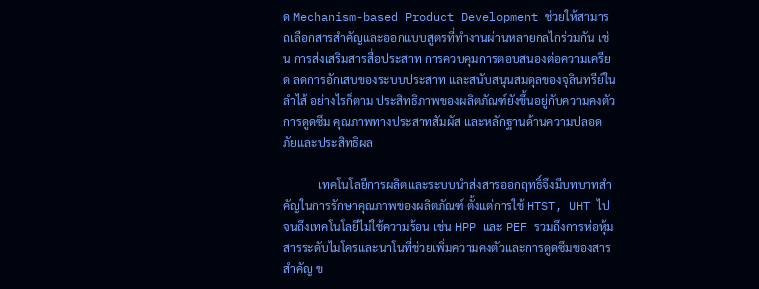ด Mechanism-based Product Development ช่วยให้สามารถเลือกสารสำคัญและออกแบบสูตรที่ทำงานผ่านหลายกลไกร่วมกัน เช่น การส่งเสริมสารสื่อประสาท การควบคุมการตอบสนองต่อความเครียด ลดการอักเสบของระบบประสาท และสนับสนุนสมดุลของจุลินทรีย์ในลำไส้ อย่างไรก็ตาม ประสิทธิภาพของผลิตภัณฑ์ยังขึ้นอยู่กับความคงตัว การดูดซึม คุณภาพทางประสาทสัมผัส และหลักฐานด้านความปลอดภัยและประสิทธิผล

            เทคโนโลยีการผลิตและระบบนำส่งสารออกฤทธิ์จึงมีบทบาทสำคัญในการรักษาคุณภาพของผลิตภัณฑ์ ตั้งแต่การใช้ HTST, UHT ไปจนถึงเทคโนโลยีไม่ใช้ความร้อน เช่น HPP และ PEF รวมถึงการห่อหุ้มสารระดับไมโครและนาโนที่ช่วยเพิ่มความคงตัวและการดูดซึมของสารสำคัญ ข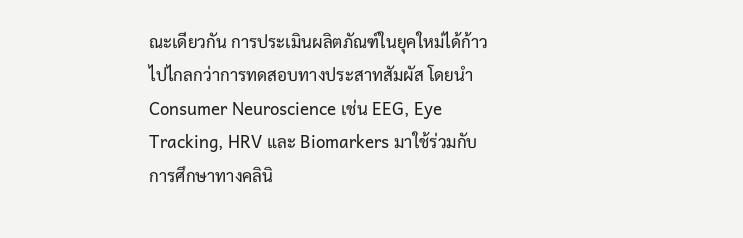ณะเดียวกัน การประเมินผลิตภัณฑ์ในยุคใหม่ได้ก้าวไปไกลกว่าการทดสอบทางประสาทสัมผัส โดยนำ Consumer Neuroscience เช่น EEG, Eye Tracking, HRV และ Biomarkers มาใช้ร่วมกับการศึกษาทางคลินิ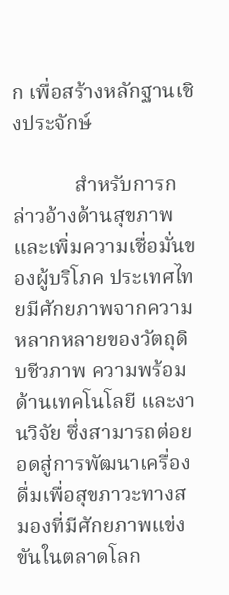ก เพื่อสร้างหลักฐานเชิงประจักษ์

            สำหรับการกล่าวอ้างด้านสุขภาพและเพิ่มความเชื่อมั่นของผู้บริโภค ประเทศไทยมีศักยภาพจากความหลากหลายของวัตถุดิบชีวภาพ ความพร้อมด้านเทคโนโลยี และงานวิจัย ซึ่งสามารถต่อยอดสู่การพัฒนาเครื่องดื่มเพื่อสุขภาวะทางสมองที่มีศักยภาพแข่งขันในตลาดโลก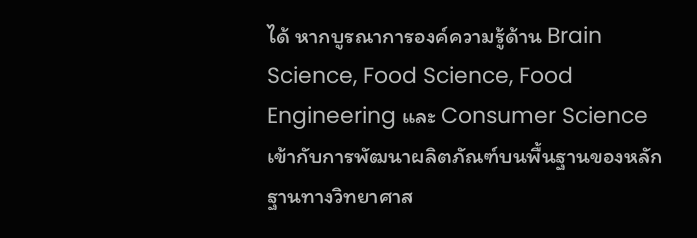ได้ หากบูรณาการองค์ความรู้ด้าน Brain Science, Food Science, Food Engineering และ Consumer Science เข้ากับการพัฒนาผลิตภัณฑ์บนพื้นฐานของหลักฐานทางวิทยาศาส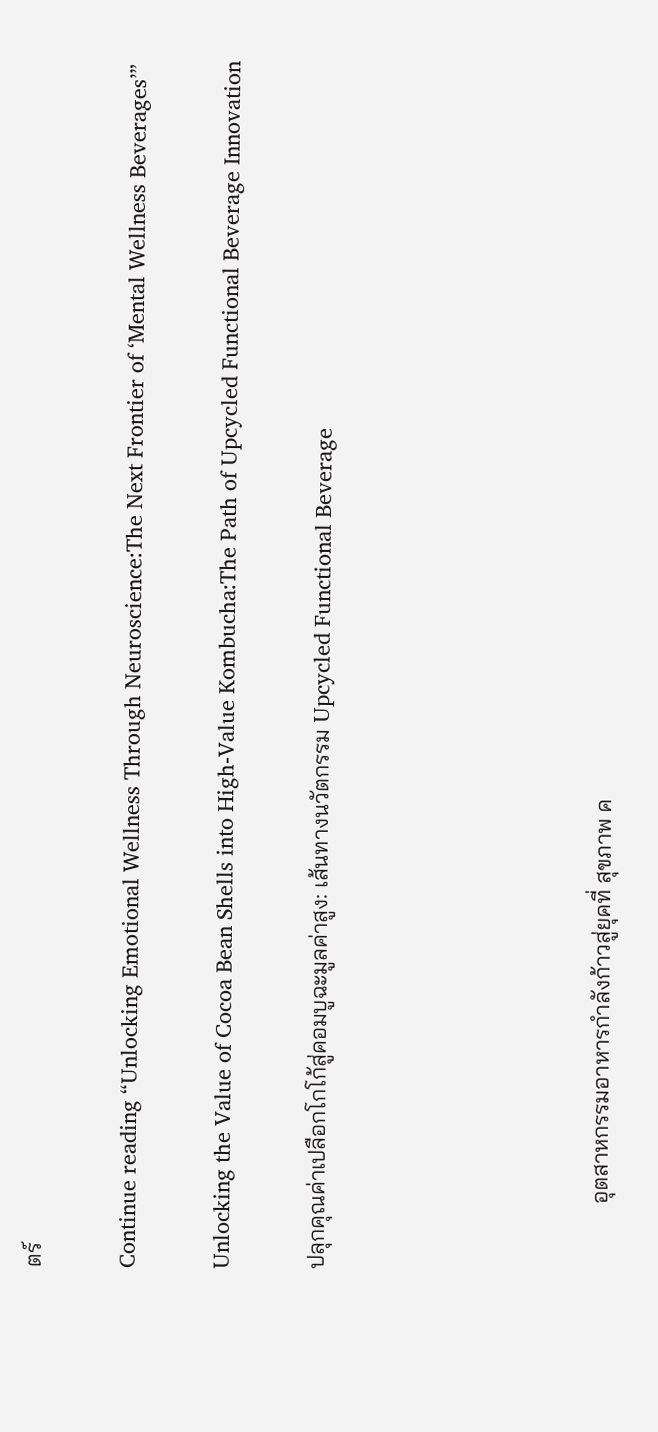ตร์

Continue reading “Unlocking Emotional Wellness Through Neuroscience:The Next Frontier of ‘Mental Wellness Beverages’”

Unlocking the Value of Cocoa Bean Shells into High-Value Kombucha:The Path of Upcycled Functional Beverage Innovation

ปลุกคุณค่าเปลือกโกโก้สู่คอมบูฉะมูลค่าสูง: เส้นทางนวัตกรรม Upcycled Functional Beverage





            อุตสาหกรรมอาหารกำลังก้าวสู่ยุคที่ สุขภาพ ค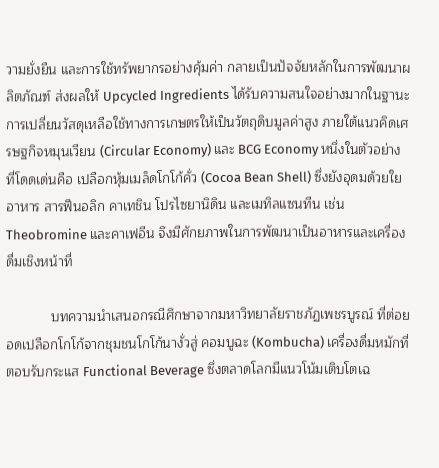วามยั่งยืน และการใช้ทรัพยากรอย่างคุ้มค่า กลายเป็นปัจจัยหลักในการพัฒนาผลิตภัณฑ์ ส่งผลให้ Upcycled Ingredients ได้รับความสนใจอย่างมากในฐานะการเปลี่ยนวัสดุเหลือใช้ทางการเกษตรให้เป็นวัตถุดิบมูลค่าสูง ภายใต้แนวคิดเศรษฐกิจหมุนเวียน (Circular Economy) และ BCG Economy หนึ่งในตัวอย่างที่โดดเด่นคือ เปลือกหุ้มเมล็ดโกโก้คั่ว (Cocoa Bean Shell) ซึ่งยังอุดมด้วยใยอาหาร สารฟีนอลิก คาเทชิน โปรไซยานิดิน และเมทิลแซนทีน เช่น Theobromine และคาเฟอีน จึงมีศักยภาพในการพัฒนาเป็นอาหารและเครื่องดื่มเชิงหน้าที่

            บทความนำเสนอกรณีศึกษาจากมหาวิทยาลัยราชภัฏเพชรบูรณ์ ที่ต่อยอดเปลือกโกโก้จากชุมชนโกโก้นางั่วสู่ คอมบูฉะ (Kombucha) เครื่องดื่มหมักที่ตอบรับกระแส Functional Beverage ซึ่งตลาดโลกมีแนวโน้มเติบโตเฉ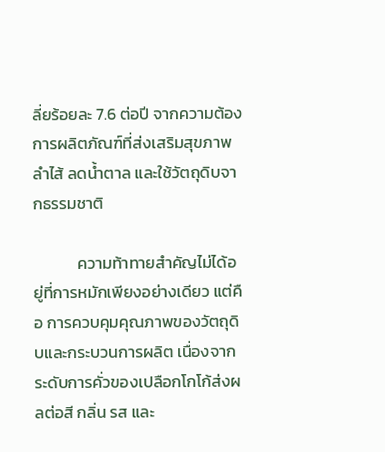ลี่ยร้อยละ 7.6 ต่อปี จากความต้องการผลิตภัณฑ์ที่ส่งเสริมสุขภาพลำไส้ ลดน้ำตาล และใช้วัตถุดิบจากธรรมชาติ

            ความท้าทายสำคัญไม่ได้อยู่ที่การหมักเพียงอย่างเดียว แต่คือ การควบคุมคุณภาพของวัตถุดิบและกระบวนการผลิต เนื่องจากระดับการคั่วของเปลือกโกโก้ส่งผลต่อสี กลิ่น รส และ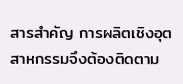สารสำคัญ การผลิตเชิงอุตสาหกรรมจึงต้องติดตาม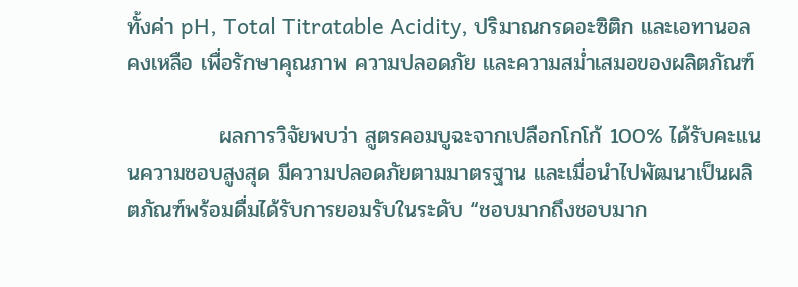ทั้งค่า pH, Total Titratable Acidity, ปริมาณกรดอะซิติก และเอทานอลคงเหลือ เพื่อรักษาคุณภาพ ความปลอดภัย และความสม่ำเสมอของผลิตภัณฑ์

            ผลการวิจัยพบว่า สูตรคอมบูฉะจากเปลือกโกโก้ 100% ได้รับคะแนนความชอบสูงสุด มีความปลอดภัยตามมาตรฐาน และเมื่อนำไปพัฒนาเป็นผลิตภัณฑ์พร้อมดื่มได้รับการยอมรับในระดับ “ชอบมากถึงชอบมาก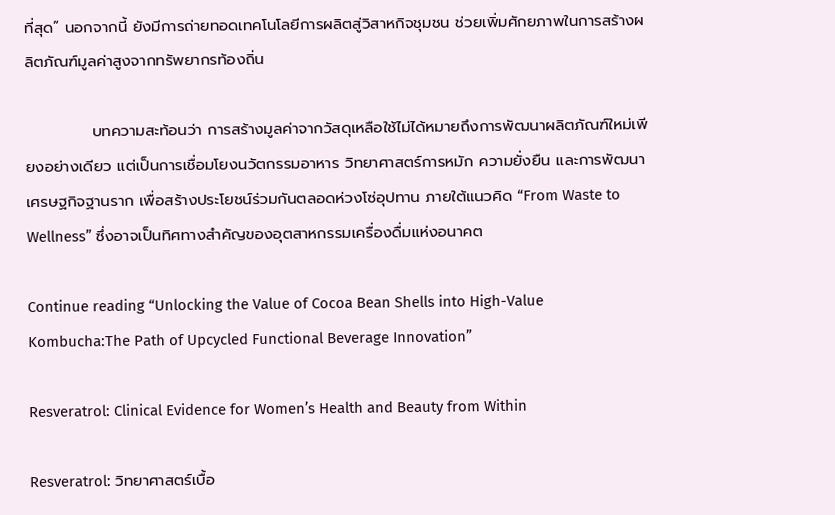ที่สุด” นอกจากนี้ ยังมีการถ่ายทอดเทคโนโลยีการผลิตสู่วิสาหกิจชุมชน ช่วยเพิ่มศักยภาพในการสร้างผลิตภัณฑ์มูลค่าสูงจากทรัพยากรท้องถิ่น

            บทความสะท้อนว่า การสร้างมูลค่าจากวัสดุเหลือใช้ไม่ได้หมายถึงการพัฒนาผลิตภัณฑ์ใหม่เพียงอย่างเดียว แต่เป็นการเชื่อมโยงนวัตกรรมอาหาร วิทยาศาสตร์การหมัก ความยั่งยืน และการพัฒนาเศรษฐกิจฐานราก เพื่อสร้างประโยชน์ร่วมกันตลอดห่วงโซ่อุปทาน ภายใต้แนวคิด “From Waste to Wellness” ซึ่งอาจเป็นทิศทางสำคัญของอุตสาหกรรมเครื่องดื่มแห่งอนาคต

Continue reading “Unlocking the Value of Cocoa Bean Shells into High-Value Kombucha:The Path of Upcycled Functional Beverage Innovation”

Resveratrol: Clinical Evidence for Women’s Health and Beauty from Within

Resveratrol: วิทยาศาสตร์เบื้อ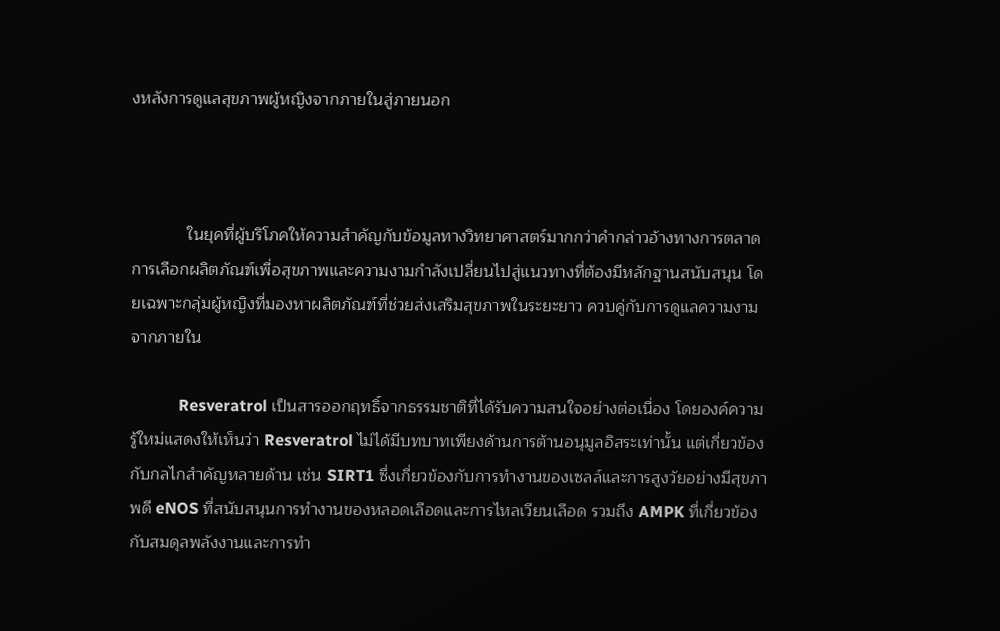งหลังการดูแลสุขภาพผู้หญิงจากภายในสู่ภายนอก



            ในยุคที่ผู้บริโภคให้ความสำคัญกับข้อมูลทางวิทยาศาสตร์มากกว่าคำกล่าวอ้างทางการตลาด การเลือกผลิตภัณฑ์เพื่อสุขภาพและความงามกำลังเปลี่ยนไปสู่แนวทางที่ต้องมีหลักฐานสนับสนุน โดยเฉพาะกลุ่มผู้หญิงที่มองหาผลิตภัณฑ์ที่ช่วยส่งเสริมสุขภาพในระยะยาว ควบคู่กับการดูแลความงามจากภายใน

            Resveratrol เป็นสารออกฤทธิ์จากธรรมชาติที่ได้รับความสนใจอย่างต่อเนื่อง โดยองค์ความรู้ใหม่แสดงให้เห็นว่า Resveratrol ไม่ได้มีบทบาทเพียงด้านการต้านอนุมูลอิสระเท่านั้น แต่เกี่ยวข้องกับกลไกสำคัญหลายด้าน เช่น SIRT1 ซึ่งเกี่ยวข้องกับการทำงานของเซลล์และการสูงวัยอย่างมีสุขภาพดี eNOS ที่สนับสนุนการทำงานของหลอดเลือดและการไหลเวียนเลือด รวมถึง AMPK ที่เกี่ยวข้องกับสมดุลพลังงานและการทำ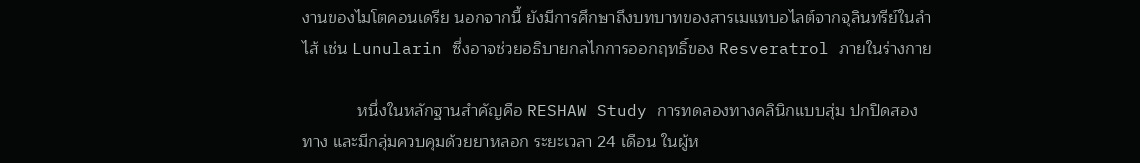งานของไมโตคอนเดรีย นอกจากนี้ ยังมีการศึกษาถึงบทบาทของสารเมแทบอไลต์จากจุลินทรีย์ในลำไส้ เช่น Lunularin ซึ่งอาจช่วยอธิบายกลไกการออกฤทธิ์ของ Resveratrol ภายในร่างกาย

            หนึ่งในหลักฐานสำคัญคือ RESHAW Study การทดลองทางคลินิกแบบสุ่ม ปกปิดสองทาง และมีกลุ่มควบคุมด้วยยาหลอก ระยะเวลา 24 เดือน ในผู้ห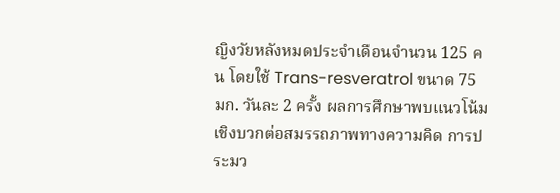ญิงวัยหลังหมดประจำเดือนจำนวน 125 คน โดยใช้ Trans-resveratrol ขนาด 75 มก. วันละ 2 ครั้ง ผลการศึกษาพบแนวโน้มเชิงบวกต่อสมรรถภาพทางความคิด การประมว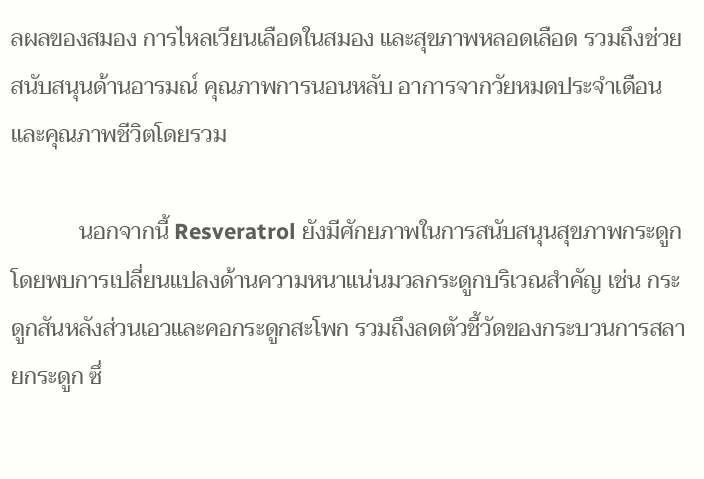ลผลของสมอง การไหลเวียนเลือดในสมอง และสุขภาพหลอดเลือด รวมถึงช่วยสนับสนุนด้านอารมณ์ คุณภาพการนอนหลับ อาการจากวัยหมดประจำเดือน และคุณภาพชีวิตโดยรวม

            นอกจากนี้ Resveratrol ยังมีศักยภาพในการสนับสนุนสุขภาพกระดูก โดยพบการเปลี่ยนแปลงด้านความหนาแน่นมวลกระดูกบริเวณสำคัญ เช่น กระดูกสันหลังส่วนเอวและคอกระดูกสะโพก รวมถึงลดตัวชี้วัดของกระบวนการสลายกระดูก ซึ่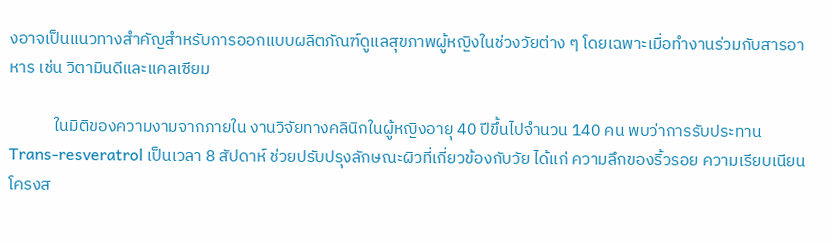งอาจเป็นแนวทางสำคัญสำหรับการออกแบบผลิตภัณฑ์ดูแลสุขภาพผู้หญิงในช่วงวัยต่าง ๆ โดยเฉพาะเมื่อทำงานร่วมกับสารอาหาร เช่น วิตามินดีและแคลเซียม

            ในมิติของความงามจากภายใน งานวิจัยทางคลินิกในผู้หญิงอายุ 40 ปีขึ้นไปจำนวน 140 คน พบว่าการรับประทาน Trans-resveratrol เป็นเวลา 8 สัปดาห์ ช่วยปรับปรุงลักษณะผิวที่เกี่ยวข้องกับวัย ได้แก่ ความลึกของริ้วรอย ความเรียบเนียน โครงส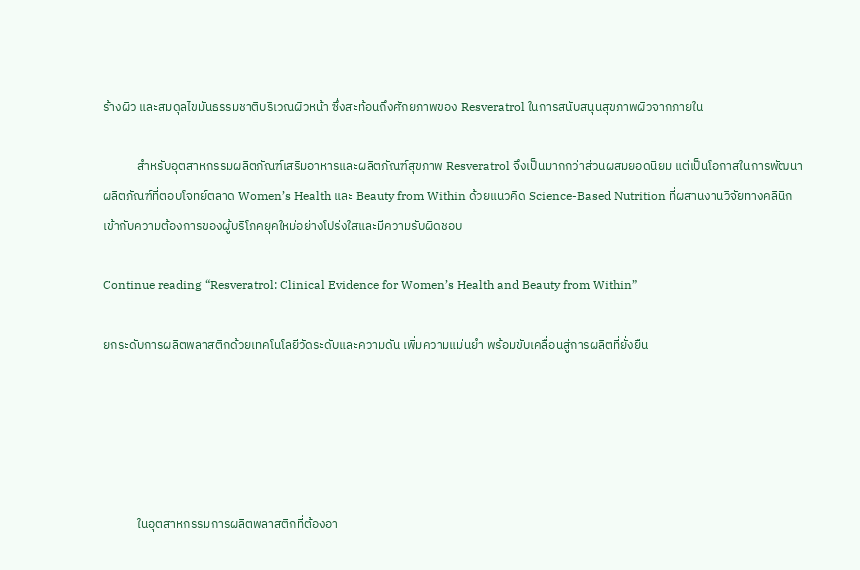ร้างผิว และสมดุลไขมันธรรมชาติบริเวณผิวหน้า ซึ่งสะท้อนถึงศักยภาพของ Resveratrol ในการสนับสนุนสุขภาพผิวจากภายใน

            สำหรับอุตสาหกรรมผลิตภัณฑ์เสริมอาหารและผลิตภัณฑ์สุขภาพ Resveratrol จึงเป็นมากกว่าส่วนผสมยอดนิยม แต่เป็นโอกาสในการพัฒนาผลิตภัณฑ์ที่ตอบโจทย์ตลาด Women’s Health และ Beauty from Within ด้วยแนวคิด Science-Based Nutrition ที่ผสานงานวิจัยทางคลินิกเข้ากับความต้องการของผู้บริโภคยุคใหม่อย่างโปร่งใสและมีความรับผิดชอบ

Continue reading “Resveratrol: Clinical Evidence for Women’s Health and Beauty from Within”

ยกระดับการผลิตพลาสติกด้วยเทคโนโลยีวัดระดับและความดัน เพิ่มความแม่นยำ พร้อมขับเคลื่อนสู่การผลิตที่ยั่งยืน





            ในอุตสาหกรรมการผลิตพลาสติกที่ต้องอา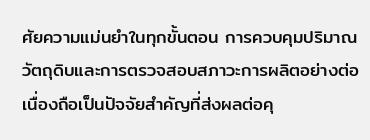ศัยความแม่นยำในทุกขั้นตอน การควบคุมปริมาณวัตถุดิบและการตรวจสอบสภาวะการผลิตอย่างต่อเนื่องถือเป็นปัจจัยสำคัญที่ส่งผลต่อคุ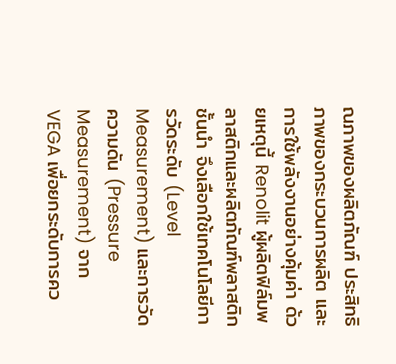ณภาพของผลิตภัณฑ์ ประสิทธิภาพของกระบวนการผลิต และการใช้พลังงานอย่างคุ้มค่า ด้วยเหตุนี้ Renolit ผู้ผลิตฟิล์มพลาสติกและผลิตภัณฑ์พลาสติกชั้นนำ จึงเลือกใช้เทคโนโลยีการวัดระดับ (Level Measurement) และการวัดความดัน (Pressure Measurement) จาก VEGA เพื่อยกระดับการคว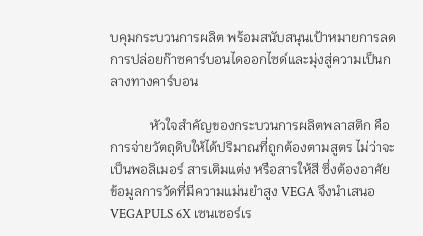บคุมกระบวนการผลิต พร้อมสนับสนุนเป้าหมายการลดการปล่อยก๊าซคาร์บอนไดออกไซด์และมุ่งสู่ความเป็นกลางทางคาร์บอน

            หัวใจสำคัญของกระบวนการผลิตพลาสติก คือการจ่ายวัตถุดิบให้ได้ปริมาณที่ถูกต้องตามสูตร ไม่ว่าจะเป็นพอลิเมอร์ สารเติมแต่ง หรือสารให้สี ซึ่งต้องอาศัยข้อมูลการวัดที่มีความแม่นยำสูง VEGA จึงนำเสนอ VEGAPULS 6X เซนเซอร์เร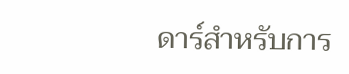ดาร์สำหรับการ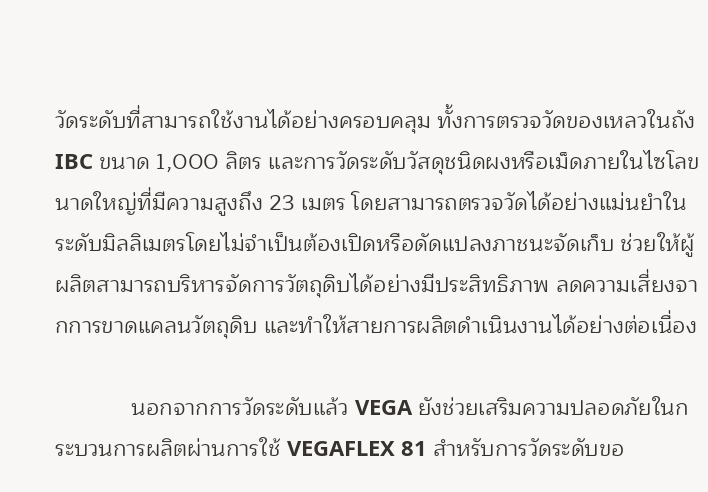วัดระดับที่สามารถใช้งานได้อย่างครอบคลุม ทั้งการตรวจวัดของเหลวในถัง IBC ขนาด 1,000 ลิตร และการวัดระดับวัสดุชนิดผงหรือเม็ดภายในไซโลขนาดใหญ่ที่มีความสูงถึง 23 เมตร โดยสามารถตรวจวัดได้อย่างแม่นยำในระดับมิลลิเมตรโดยไม่จำเป็นต้องเปิดหรือดัดแปลงภาชนะจัดเก็บ ช่วยให้ผู้ผลิตสามารถบริหารจัดการวัตถุดิบได้อย่างมีประสิทธิภาพ ลดความเสี่ยงจากการขาดแคลนวัตถุดิบ และทำให้สายการผลิตดำเนินงานได้อย่างต่อเนื่อง

            นอกจากการวัดระดับแล้ว VEGA ยังช่วยเสริมความปลอดภัยในกระบวนการผลิตผ่านการใช้ VEGAFLEX 81 สำหรับการวัดระดับขอ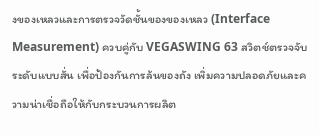งของเหลวและการตรวจวัดชั้นของของเหลว (Interface Measurement) ควบคู่กับ VEGASWING 63 สวิตช์ตรวจจับระดับแบบสั่น เพื่อป้องกันการล้นของถัง เพิ่มความปลอดภัยและความน่าเชื่อถือให้กับกระบวนการผลิต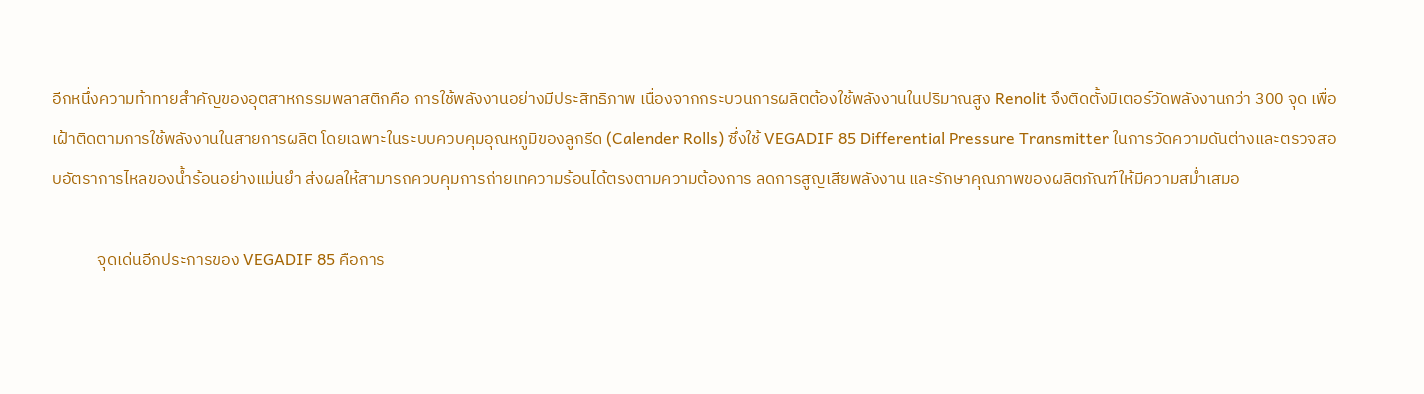อีกหนึ่งความท้าทายสำคัญของอุตสาหกรรมพลาสติกคือ การใช้พลังงานอย่างมีประสิทธิภาพ เนื่องจากกระบวนการผลิตต้องใช้พลังงานในปริมาณสูง Renolit จึงติดตั้งมิเตอร์วัดพลังงานกว่า 300 จุด เพื่อเฝ้าติดตามการใช้พลังงานในสายการผลิต โดยเฉพาะในระบบควบคุมอุณหภูมิของลูกรีด (Calender Rolls) ซึ่งใช้ VEGADIF 85 Differential Pressure Transmitter ในการวัดความดันต่างและตรวจสอบอัตราการไหลของน้ำร้อนอย่างแม่นยำ ส่งผลให้สามารถควบคุมการถ่ายเทความร้อนได้ตรงตามความต้องการ ลดการสูญเสียพลังงาน และรักษาคุณภาพของผลิตภัณฑ์ให้มีความสม่ำเสมอ

            จุดเด่นอีกประการของ VEGADIF 85 คือการ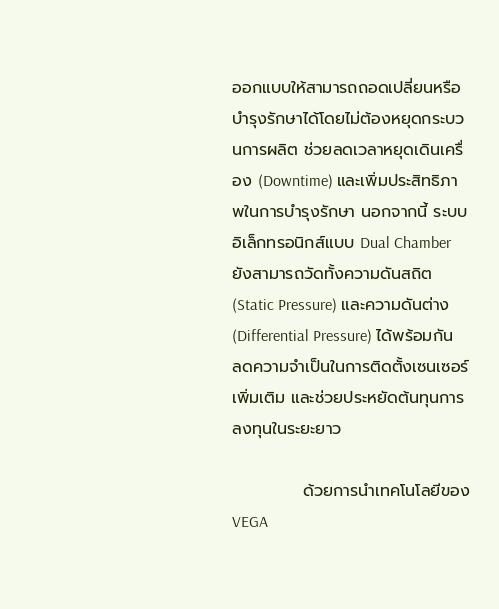ออกแบบให้สามารถถอดเปลี่ยนหรือบำรุงรักษาได้โดยไม่ต้องหยุดกระบวนการผลิต ช่วยลดเวลาหยุดเดินเครื่อง (Downtime) และเพิ่มประสิทธิภาพในการบำรุงรักษา นอกจากนี้ ระบบอิเล็กทรอนิกส์แบบ Dual Chamber ยังสามารถวัดทั้งความดันสถิต (Static Pressure) และความดันต่าง (Differential Pressure) ได้พร้อมกัน ลดความจำเป็นในการติดตั้งเซนเซอร์เพิ่มเติม และช่วยประหยัดต้นทุนการลงทุนในระยะยาว

            ด้วยการนำเทคโนโลยีของ VEGA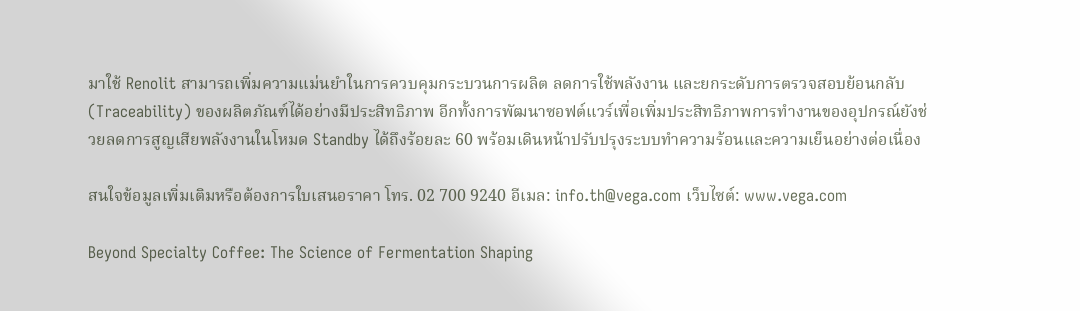มาใช้ Renolit สามารถเพิ่มความแม่นยำในการควบคุมกระบวนการผลิต ลดการใช้พลังงาน และยกระดับการตรวจสอบย้อนกลับ (Traceability) ของผลิตภัณฑ์ได้อย่างมีประสิทธิภาพ อีกทั้งการพัฒนาซอฟต์แวร์เพื่อเพิ่มประสิทธิภาพการทำงานของอุปกรณ์ยังช่วยลดการสูญเสียพลังงานในโหมด Standby ได้ถึงร้อยละ 60 พร้อมเดินหน้าปรับปรุงระบบทำความร้อนและความเย็นอย่างต่อเนื่อง

สนใจข้อมูลเพิ่มเติมหรือต้องการใบเสนอราคา โทร. 02 700 9240 อีเมล: info.th@vega.com เว็บไซต์: www.vega.com

Beyond Specialty Coffee: The Science of Fermentation Shaping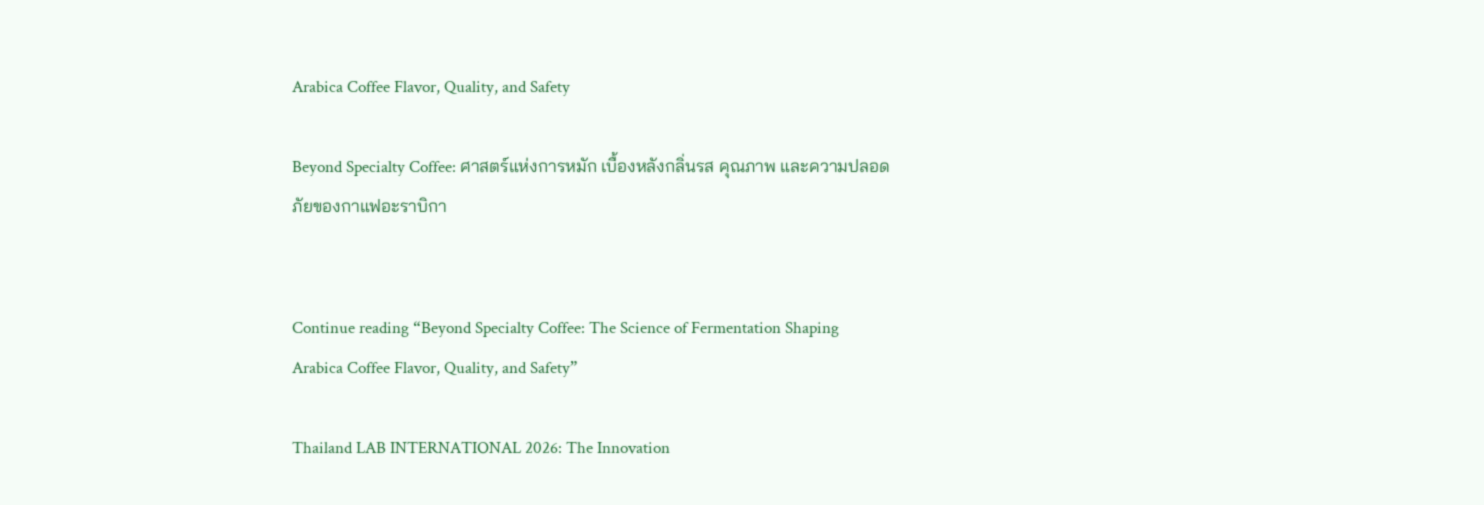Arabica Coffee Flavor, Quality, and Safety

Beyond Specialty Coffee: ศาสตร์แห่งการหมัก เบื้องหลังกลิ่นรส คุณภาพ และความปลอดภัยของกาแฟอะราบิกา


Continue reading “Beyond Specialty Coffee: The Science of Fermentation Shaping Arabica Coffee Flavor, Quality, and Safety”

Thailand LAB INTERNATIONAL 2026: The Innovation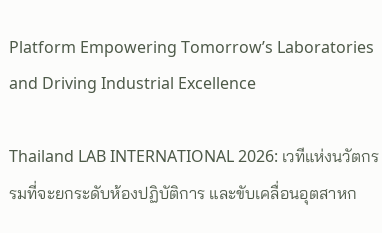Platform Empowering Tomorrow’s Laboratories and Driving Industrial Excellence

Thailand LAB INTERNATIONAL 2026: เวทีแห่งนวัตกรรมที่จะยกระดับห้องปฏิบัติการ และขับเคลื่อนอุตสาหก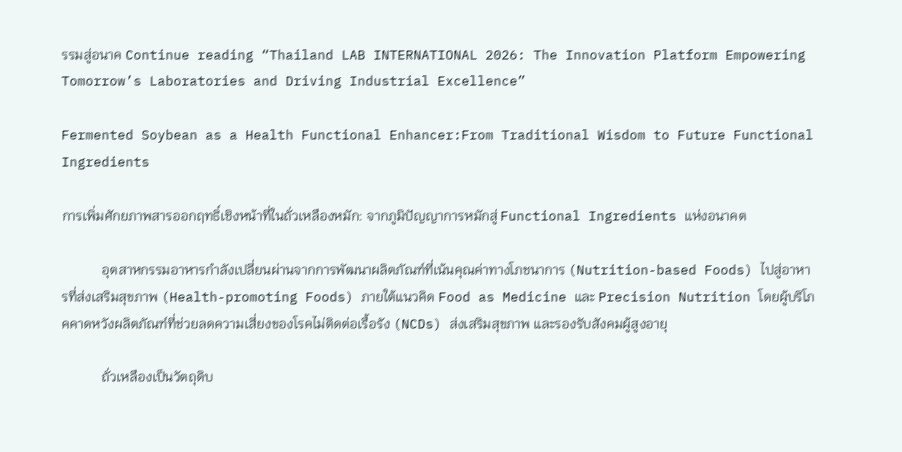รรมสู่อนาค Continue reading “Thailand LAB INTERNATIONAL 2026: The Innovation Platform Empowering Tomorrow’s Laboratories and Driving Industrial Excellence”

Fermented Soybean as a Health Functional Enhancer:From Traditional Wisdom to Future Functional Ingredients

การเพิ่มศักยภาพสารออกฤทธิ์เชิงหน้าที่ในถั่วเหลืองหมัก: จากภูมิปัญญาการหมักสู่ Functional Ingredients แห่งอนาคต

            อุตสาหกรรมอาหารกำลังเปลี่ยนผ่านจากการพัฒนาผลิตภัณฑ์ที่เน้นคุณค่าทางโภชนาการ (Nutrition-based Foods) ไปสู่อาหารที่ส่งเสริมสุขภาพ (Health-promoting Foods) ภายใต้แนวคิด Food as Medicine และ Precision Nutrition โดยผู้บริโภคคาดหวังผลิตภัณฑ์ที่ช่วยลดความเสี่ยงของโรคไม่ติดต่อเรื้อรัง (NCDs) ส่งเสริมสุขภาพ และรองรับสังคมผู้สูงอายุ

            ถั่วเหลืองเป็นวัตถุดิบ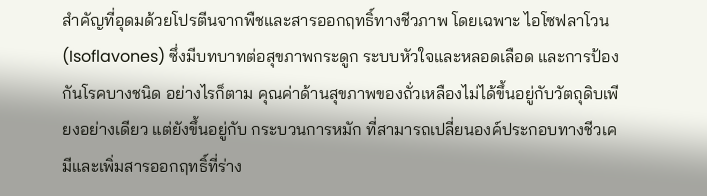สำคัญที่อุดมด้วยโปรตีนจากพืชและสารออกฤทธิ์ทางชีวภาพ โดยเฉพาะ ไอโซฟลาโวน (Isoflavones) ซึ่งมีบทบาทต่อสุขภาพกระดูก ระบบหัวใจและหลอดเลือด และการป้องกันโรคบางชนิด อย่างไรก็ตาม คุณค่าด้านสุขภาพของถั่วเหลืองไม่ได้ขึ้นอยู่กับวัตถุดิบเพียงอย่างเดียว แต่ยังขึ้นอยู่กับ กระบวนการหมัก ที่สามารถเปลี่ยนองค์ประกอบทางชีวเคมีและเพิ่มสารออกฤทธิ์ที่ร่าง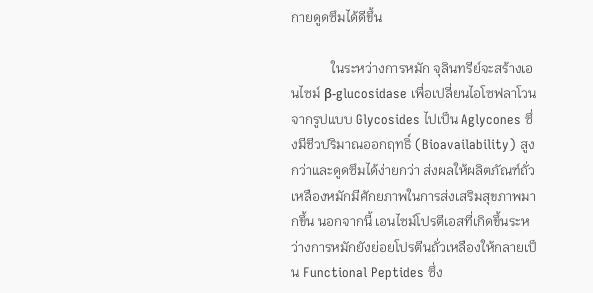กายดูดซึมได้ดีขึ้น

            ในระหว่างการหมัก จุลินทรีย์จะสร้างเอนไซม์ β-glucosidase เพื่อเปลี่ยนไอโซฟลาโวนจากรูปแบบ Glycosides ไปเป็น Aglycones ซึ่งมีชีวปริมาณออกฤทธิ์ (Bioavailability) สูงกว่าและดูดซึมได้ง่ายกว่า ส่งผลให้ผลิตภัณฑ์ถั่วเหลืองหมักมีศักยภาพในการส่งเสริมสุขภาพมากขึ้น นอกจากนี้ เอนไซม์โปรตีเอสที่เกิดขึ้นระหว่างการหมักยังย่อยโปรตีนถั่วเหลืองให้กลายเป็น Functional Peptides ซึ่ง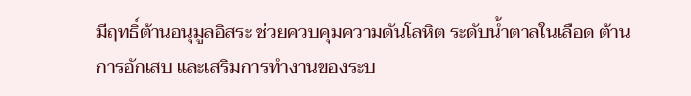มีฤทธิ์ต้านอนุมูลอิสระ ช่วยควบคุมความดันโลหิต ระดับน้ำตาลในเลือด ต้านการอักเสบ และเสริมการทำงานของระบ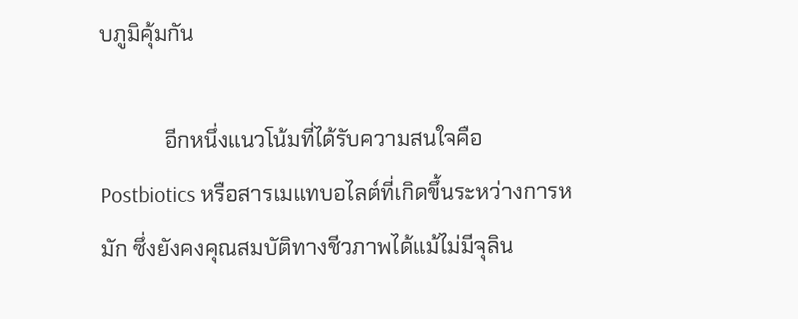บภูมิคุ้มกัน

            อีกหนึ่งแนวโน้มที่ได้รับความสนใจคือ Postbiotics หรือสารเมแทบอไลต์ที่เกิดขึ้นระหว่างการหมัก ซึ่งยังคงคุณสมบัติทางชีวภาพได้แม้ไม่มีจุลิน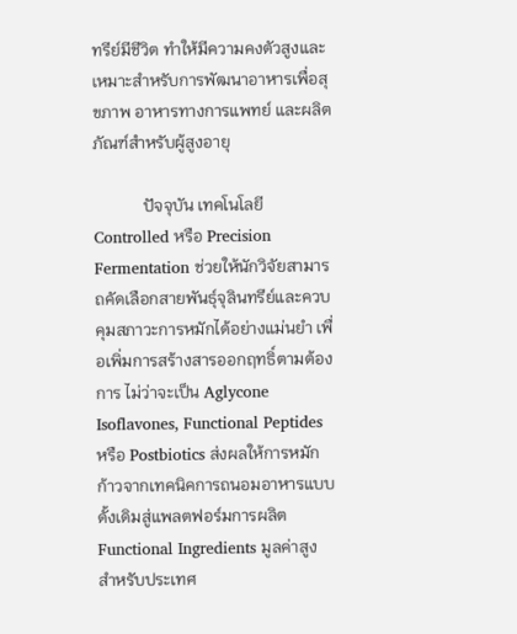ทรีย์มีชีวิต ทำให้มีความคงตัวสูงและเหมาะสำหรับการพัฒนาอาหารเพื่อสุขภาพ อาหารทางการแพทย์ และผลิตภัณฑ์สำหรับผู้สูงอายุ

            ปัจจุบัน เทคโนโลยี Controlled หรือ Precision Fermentation ช่วยให้นักวิจัยสามารถคัดเลือกสายพันธุ์จุลินทรีย์และควบคุมสภาวะการหมักได้อย่างแม่นยำ เพื่อเพิ่มการสร้างสารออกฤทธิ์ตามต้องการ ไม่ว่าจะเป็น Aglycone Isoflavones, Functional Peptides หรือ Postbiotics ส่งผลให้การหมักก้าวจากเทคนิคการถนอมอาหารแบบดั้งเดิมสู่แพลตฟอร์มการผลิต Functional Ingredients มูลค่าสูง สำหรับประเทศ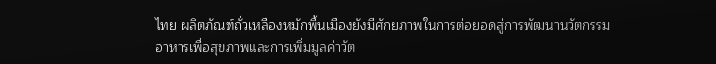ไทย ผลิตภัณฑ์ถั่วเหลืองหมักพื้นเมืองยังมีศักยภาพในการต่อยอดสู่การพัฒนานวัตกรรมอาหารเพื่อสุขภาพและการเพิ่มมูลค่าวัต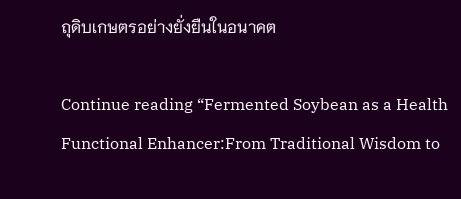ถุดิบเกษตรอย่างยั่งยืนในอนาคต

Continue reading “Fermented Soybean as a Health Functional Enhancer:From Traditional Wisdom to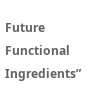Future Functional Ingredients”